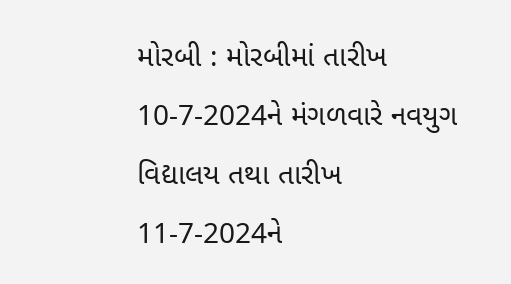મોરબી : મોરબીમાં તારીખ 10-7-2024ને મંગળવારે નવયુગ વિદ્યાલય તથા તારીખ 11-7-2024ને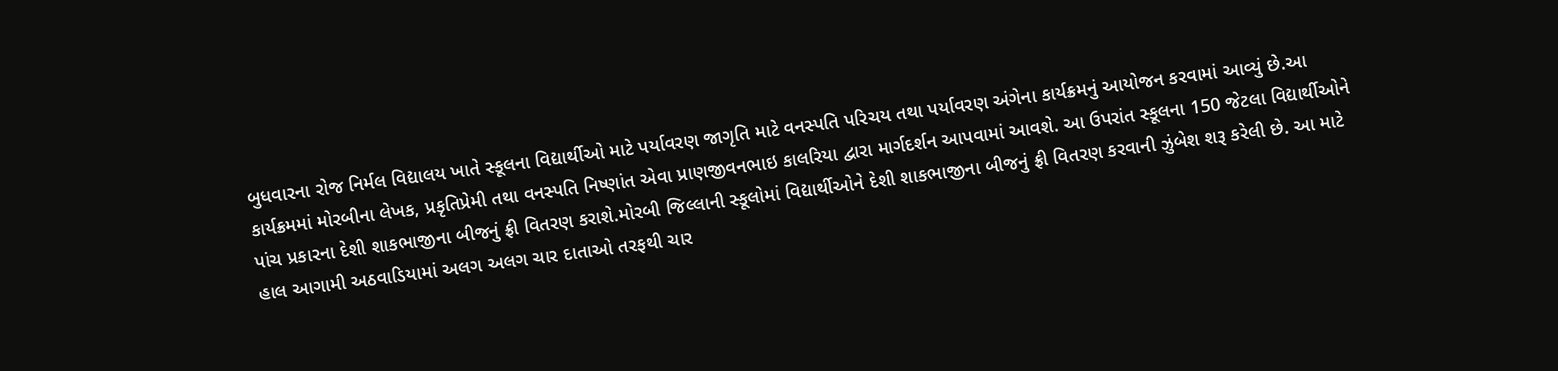બુધવારના રોજ નિર્મલ વિદ્યાલય ખાતે સ્કૂલના વિદ્યાર્થીઓ માટે પર્યાવરણ જાગૃતિ માટે વનસ્પતિ પરિચય તથા પર્યાવરણ અંગેના કાર્યક્રમનું આયોજન કરવામાં આવ્યું છે.આ કાર્યક્રમમાં મોરબીના લેખક, પ્રકૃતિપ્રેમી તથા વનસ્પતિ નિષ્ણાંત એવા પ્રાણજીવનભાઇ કાલરિયા દ્વારા માર્ગદર્શન આપવામાં આવશે. આ ઉપરાંત સ્કૂલના 150 જેટલા વિદ્યાર્થીઓને પાંચ પ્રકારના દેશી શાકભાજીના બીજનું ફ્રી વિતરણ કરાશે.મોરબી જિલ્લાની સ્કૂલોમાં વિદ્યાર્થીઓને દેશી શાકભાજીના બીજનું ફ્રી વિતરણ કરવાની ઝુંબેશ શરૂ કરેલી છે. આ માટે હાલ આગામી અઠવાડિયામાં અલગ અલગ ચાર દાતાઓ તરફથી ચાર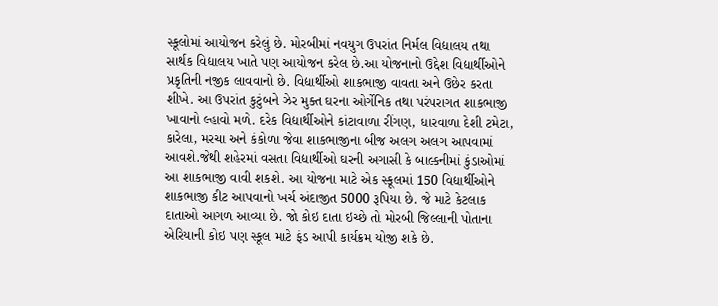સ્કૂલોમાં આયોજન કરેલું છે. મોરબીમાં નવયુગ ઉપરાંત નિર્મલ વિદ્યાલય તથા સાર્થક વિદ્યાલય ખાતે પણ આયોજન કરેલ છે.આ યોજનાનો ઉદ્દેશ વિદ્યાર્થીઓને પ્રકૃતિની નજીક લાવવાનો છે. વિદ્યાર્થીઓ શાકભાજી વાવતા અને ઉછેર કરતા શીખે. આ ઉપરાંત કુટુંબને ઝેર મુક્ત ઘરના ઓર્ગેનિક તથા પરંપરાગત શાકભાજી ખાવાનો લ્હાવો મળે. દરેક વિદ્યાર્થીઓને કાંટાવાળા રીંગણ, ધારવાળા દેશી ટમેટા, કારેલા, મરચા અને કંકોળા જેવા શાકભાજીના બીજ અલગ અલગ આપવામાં આવશે.જેથી શહેરમાં વસતા વિદ્યાર્થીઓ ઘરની અગાસી કે બાલ્કનીમાં કુંડાઓમાં આ શાકભાજી વાવી શકશે. આ યોજના માટે એક સ્કૂલમાં 150 વિદ્યાર્થીઓને શાકભાજી કીટ આપવાનો ખર્ચ અંદાજીત 5000 રૂપિયા છે. જે માટે કેટલાક દાતાઓ આગળ આવ્યા છે. જો કોઇ દાતા ઇચ્છે તો મોરબી જિલ્લાની પોતાના એરિયાની કોઇ પણ સ્કૂલ માટે ફંડ આપી કાર્યક્રમ યોજી શકે છે.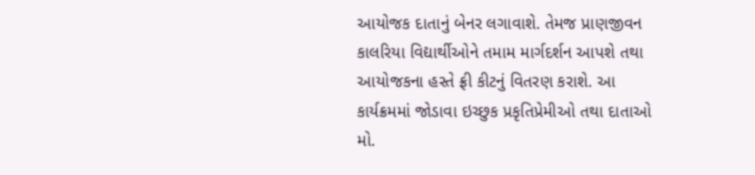આયોજક દાતાનું બેનર લગાવાશે. તેમજ પ્રાણજીવન કાલરિયા વિદ્યાર્થીઓને તમામ માર્ગદર્શન આપશે તથા આયોજકના હસ્તે ફ્રી કીટનું વિતરણ કરાશે. આ કાર્યક્રમમાં જોડાવા ઇચ્છુક પ્રકૃતિપ્રેમીઓ તથા દાતાઓ મો.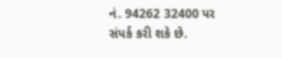નં. 94262 32400 પર સંપર્ક કરી શકે છે.